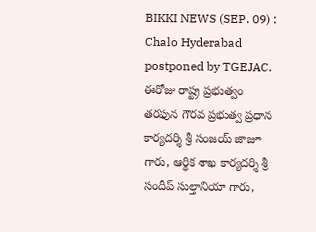BIKKI NEWS (SEP. 09) : Chalo Hyderabad postponed by TGEJAC. ఈరోజు రాష్ట్ర ప్రభుత్వం తరఫున గౌరవ ప్రభుత్వ ప్రధాన కార్యదర్శి శ్రీ సంజయ్ జాజూ గారు, ఆర్థిక శాఖ కార్యదర్శి శ్రీ సందీప్ సుల్తానియా గారు,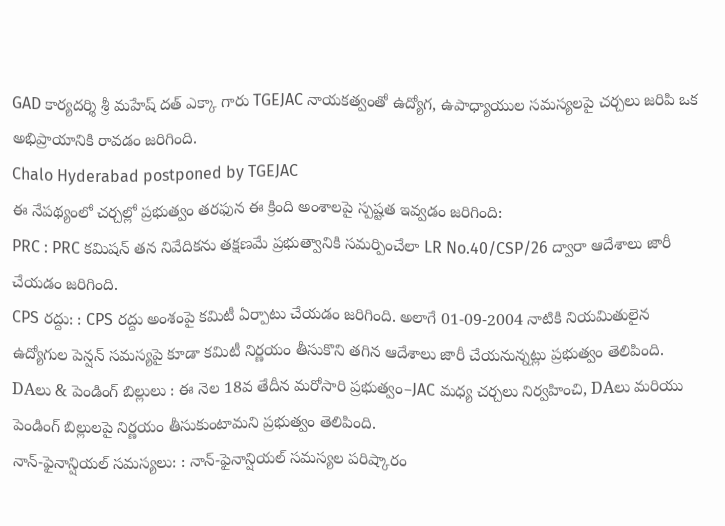GAD కార్యదర్శి శ్రీ మహేష్ దత్ ఎక్కా గారు TGEJAC నాయకత్వంతో ఉద్యోగ, ఉపాధ్యాయుల సమస్యలపై చర్చలు జరిపి ఒక అభిప్రాయానికి రావడం జరిగింది.
Chalo Hyderabad postponed by TGEJAC
ఈ నేపథ్యంలో చర్చల్లో ప్రభుత్వం తరఫున ఈ క్రింది అంశాలపై స్పష్టత ఇవ్వడం జరిగింది:
PRC : PRC కమిషన్ తన నివేదికను తక్షణమే ప్రభుత్వానికి సమర్పించేలా LR No.40/CSP/26 ద్వారా ఆదేశాలు జారీ చేయడం జరిగింది.
CPS రద్దు: : CPS రద్దు అంశంపై కమిటీ ఏర్పాటు చేయడం జరిగింది. అలాగే 01-09-2004 నాటికి నియమితులైన ఉద్యోగుల పెన్షన్ సమస్యపై కూడా కమిటీ నిర్ణయం తీసుకొని తగిన ఆదేశాలు జారీ చేయనున్నట్లు ప్రభుత్వం తెలిపింది.
DAలు & పెండింగ్ బిల్లులు : ఈ నెల 18వ తేదీన మరోసారి ప్రభుత్వం–JAC మధ్య చర్చలు నిర్వహించి, DAలు మరియు పెండింగ్ బిల్లులపై నిర్ణయం తీసుకుంటామని ప్రభుత్వం తెలిపింది.
నాన్-ఫైనాన్షియల్ సమస్యలు: : నాన్-ఫైనాన్షియల్ సమస్యల పరిష్కారం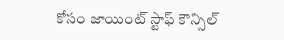కోసం జాయింట్ స్టాఫ్ కౌన్సిల్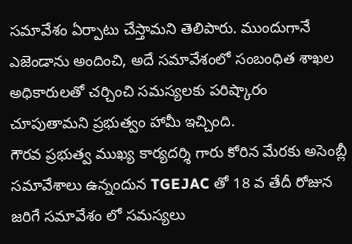సమావేశం ఏర్పాటు చేస్తామని తెలిపారు. ముందుగానే ఎజెండాను అందించి, అదే సమావేశంలో సంబంధిత శాఖల అధికారులతో చర్చించి సమస్యలకు పరిష్కారం చూపుతామని ప్రభుత్వం హామీ ఇచ్చింది.
గౌరవ ప్రభుత్వ ముఖ్య కార్యదర్శి గారు కోరిన మేరకు అసెంబ్లీ సమావేశాలు ఉన్నందున TGEJAC తో 18 వ తేదీ రోజున జరిగే సమావేశం లో సమస్యలు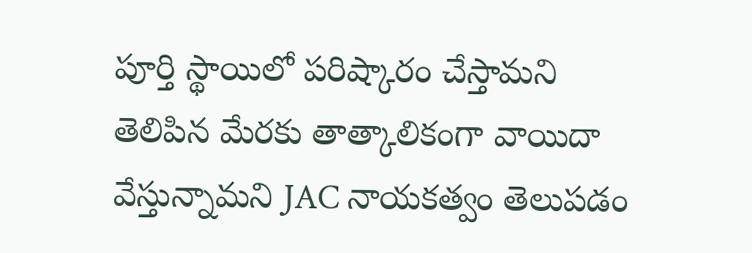పూర్తి స్థాయిలో పరిష్కారం చేస్తామని తెలిపిన మేరకు తాత్కాలికంగా వాయిదా వేస్తున్నామని JAC నాయకత్వం తెలుపడం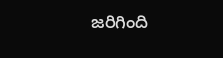జరిగింది